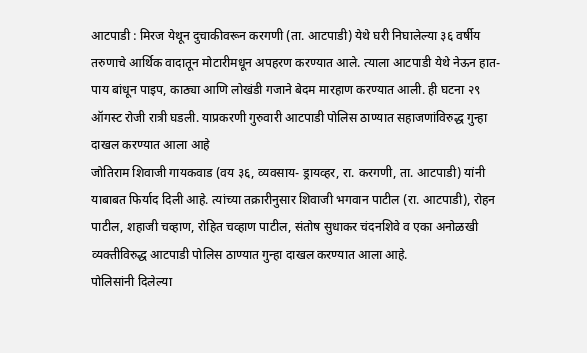आटपाडी : मिरज येथून दुचाकीवरून करगणी (ता. आटपाडी) येथे घरी निघालेल्या ३६ वर्षीय तरुणाचे आर्थिक वादातून मोटारीमधून अपहरण करण्यात आले. त्याला आटपाडी येथे नेऊन हात-पाय बांधून पाइप, काठ्या आणि लोखंडी गजाने बेदम मारहाण करण्यात आली. ही घटना २९ ऑगस्ट रोजी रात्री घडली. याप्रकरणी गुरुवारी आटपाडी पोलिस ठाण्यात सहाजणांविरुद्ध गुन्हा दाखल करण्यात आला आहे
जोतिराम शिवाजी गायकवाड (वय ३६, व्यवसाय- ड्रायव्हर, रा. करगणी, ता. आटपाडी) यांनी याबाबत फिर्याद दिली आहे. त्यांच्या तक्रारीनुसार शिवाजी भगवान पाटील (रा. आटपाडी), रोहन पाटील, शहाजी चव्हाण, रोहित चव्हाण पाटील, संतोष सुधाकर चंदनशिवे व एका अनोळखी व्यक्तीविरुद्ध आटपाडी पोलिस ठाण्यात गुन्हा दाखल करण्यात आला आहे.
पोलिसांनी दिलेल्या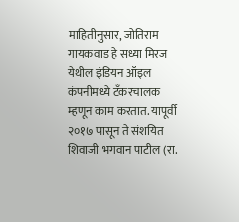माहितीनुसार, जोतिराम गायकवाड हे सध्या मिरज येथील इंडियन ऑइल कंपनीमध्ये टँकरचालक म्हणून काम करतात. यापूर्वी २०१७ पासून ते संशयित शिवाजी भगवान पाटील (रा.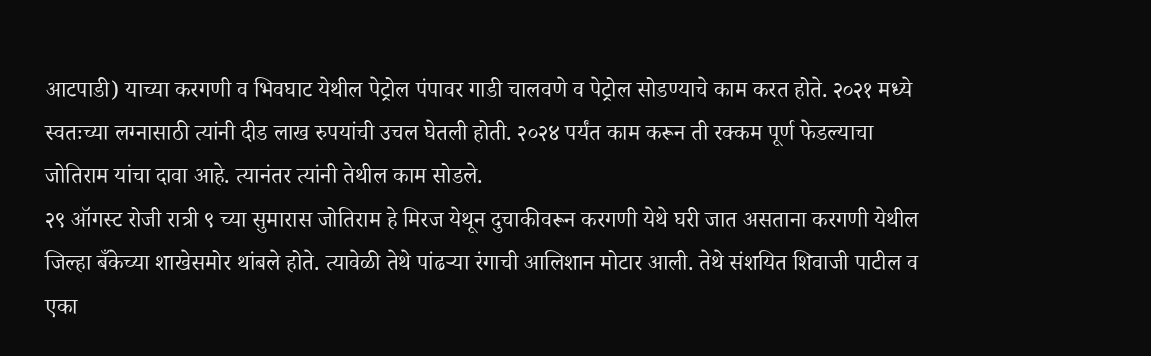आटपाडी) याच्या करगणी व भिवघाट येथील पेट्रोल पंपावर गाडी चालवणे व पेट्रोल सोडण्याचे काम करत होते. २०२१ मध्ये स्वतःच्या लग्नासाठी त्यांनी दीड लाख रुपयांची उचल घेतली होती. २०२४ पर्यंत काम करून ती रक्कम पूर्ण फेडल्याचा जोतिराम यांचा दावा आहे. त्यानंतर त्यांनी तेथील काम सोडले.
२९ ऑगस्ट रोजी रात्री ९ च्या सुमारास जोतिराम हे मिरज येथून दुचाकीवरून करगणी येथे घरी जात असताना करगणी येथील जिल्हा बँकेच्या शाखेसमोर थांबले होते. त्यावेळी तेथे पांढऱ्या रंगाची आलिशान मोटार आली. तेथे संशयित शिवाजी पाटील व एका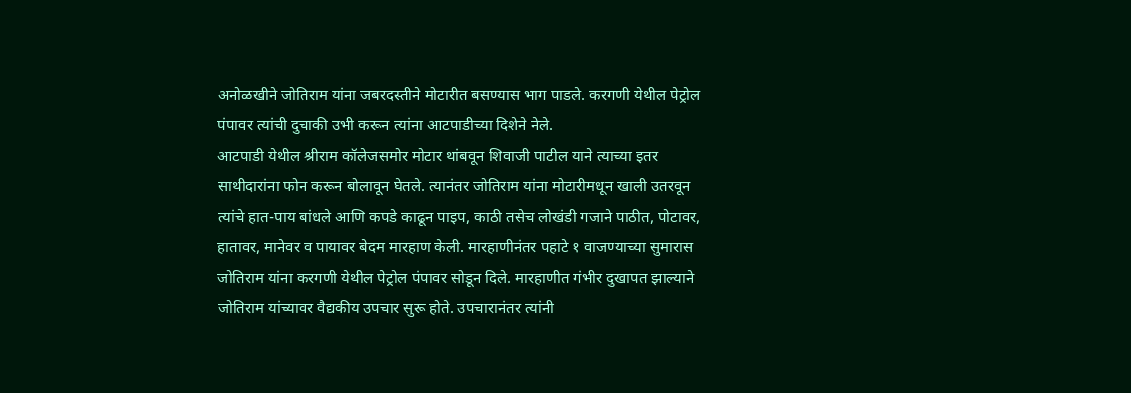अनोळखीने जोतिराम यांना जबरदस्तीने मोटारीत बसण्यास भाग पाडले. करगणी येथील पेट्रोल पंपावर त्यांची दुचाकी उभी करून त्यांना आटपाडीच्या दिशेने नेले.
आटपाडी येथील श्रीराम कॉलेजसमोर मोटार थांबवून शिवाजी पाटील याने त्याच्या इतर साथीदारांना फोन करून बोलावून घेतले. त्यानंतर जोतिराम यांना मोटारीमधून खाली उतरवून त्यांचे हात-पाय बांधले आणि कपडे काढून पाइप, काठी तसेच लोखंडी गजाने पाठीत, पोटावर, हातावर, मानेवर व पायावर बेदम मारहाण केली. मारहाणीनंतर पहाटे १ वाजण्याच्या सुमारास जोतिराम यांना करगणी येथील पेट्रोल पंपावर सोडून दिले. मारहाणीत गंभीर दुखापत झाल्याने जोतिराम यांच्यावर वैद्यकीय उपचार सुरू होते. उपचारानंतर त्यांनी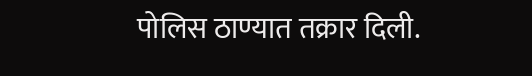पोलिस ठाण्यात तक्रार दिली.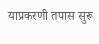याप्रकरणी तपास सुरू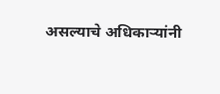असल्याचे अधिकाऱ्यांनी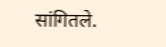सांगितले.